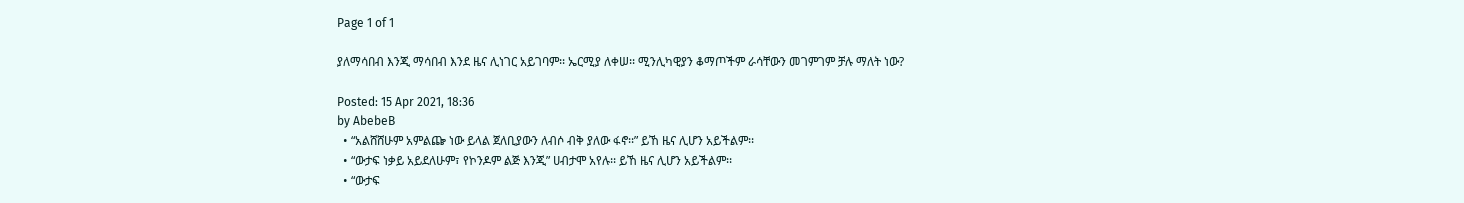Page 1 of 1

ያለማሳበብ እንጂ ማሳበብ እንደ ዜና ሊነገር አይገባም፡፡ ኤርሚያ ለቀሠ፡፡ ሚንሊካዊያን ቆማጦችም ራሳቸውን መገምገም ቻሉ ማለት ነው?

Posted: 15 Apr 2021, 18:36
by AbebeB
  • “አልሸሸሁም አምልጬ ነው ይላል ጀለቢያውን ለብሶ ብቅ ያለው ፋኖ፡፡” ይኸ ዜና ሊሆን አይችልም፡፡
  • “ውታፍ ነቃይ አይደለሁም፣ የኮንዶም ልጅ እንጂ” ሀብታሞ አየሉ፡፡ ይኸ ዜና ሊሆን አይችልም፡፡
  • “ውታፍ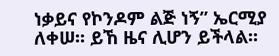ነቃይና የኮንዶም ልጅ ነኝ” ኤርሚያ ለቀሠ፡፡ ይኸ ዜና ሊሆን ይችላል፡፡